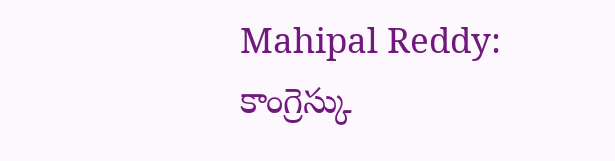Mahipal Reddy: కాంగ్రెస్కు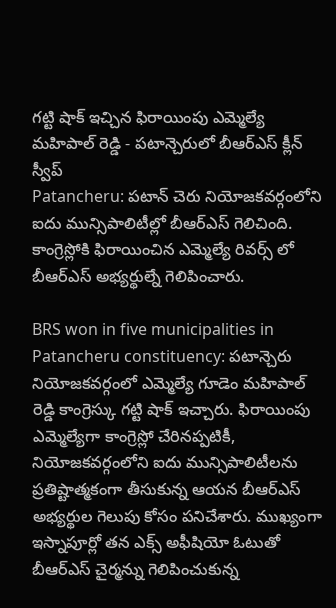గట్టి షాక్ ఇచ్చిన ఫిరాయింపు ఎమ్మెల్యే మహిపాల్ రెడ్డి - పటాన్చెరులో బీఆర్ఎస్ క్లీన్ స్వీప్
Patancheru: పటాన్ చెరు నియోజకవర్గంలోని ఐదు మున్సిపాలిటీల్లో బీఆర్ఎస్ గెలిచింది. కాంగ్రెస్లోకి ఫిరాయించిన ఎమ్మెల్యే రివర్స్ లో బీఆర్ఎస్ అభ్యర్థుల్నే గెలిపించారు.

BRS won in five municipalities in Patancheru constituency: పటాన్చెరు నియోజకవర్గంలో ఎమ్మెల్యే గూడెం మహిపాల్ రెడ్డి కాంగ్రెస్కు గట్టి షాక్ ఇచ్చారు. ఫిరాయింపు ఎమ్మెల్యేగా కాంగ్రెస్లో చేరినప్పటికీ, నియోజకవర్గంలోని ఐదు మున్సిపాలిటీలను ప్రతిష్టాత్మకంగా తీసుకున్న ఆయన బీఆర్ఎస్ అభ్యర్థుల గెలుపు కోసం పనిచేశారు. ముఖ్యంగా ఇస్నాపూర్లో తన ఎక్స్ అఫీషియో ఓటుతో బీఆర్ఎస్ చైర్మన్ను గెలిపించుకున్న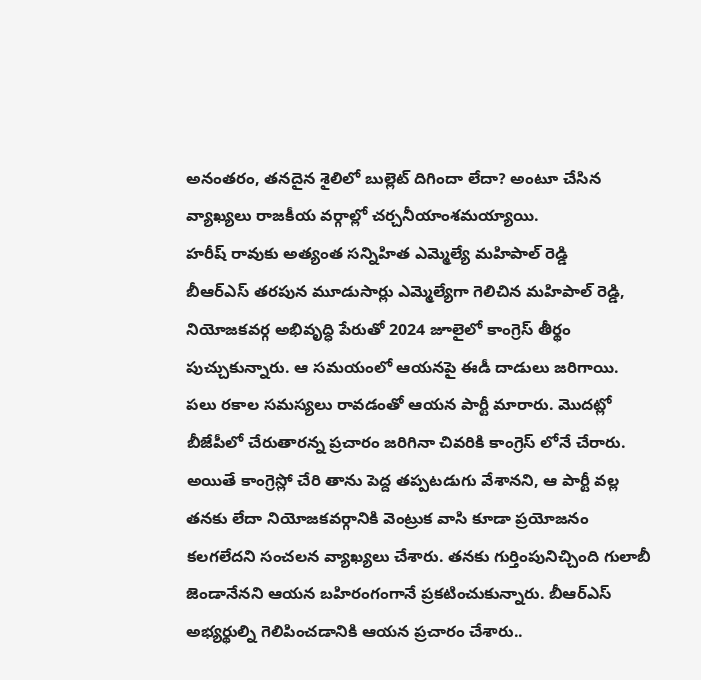అనంతరం, తనదైన శైలిలో బుల్లెట్ దిగిందా లేదా? అంటూ చేసిన వ్యాఖ్యలు రాజకీయ వర్గాల్లో చర్చనీయాంశమయ్యాయి.
హరీష్ రావుకు అత్యంత సన్నిహిత ఎమ్మెల్యే మహిపాల్ రెడ్డి
బీఆర్ఎస్ తరపున మూడుసార్లు ఎమ్మెల్యేగా గెలిచిన మహిపాల్ రెడ్డి, నియోజకవర్గ అభివృద్ధి పేరుతో 2024 జూలైలో కాంగ్రెస్ తీర్థం పుచ్చుకున్నారు. ఆ సమయంలో ఆయనపై ఈడీ దాడులు జరిగాయి. పలు రకాల సమస్యలు రావడంతో ఆయన పార్టీ మారారు. మొదట్లో బీజేపీలో చేరుతారన్న ప్రచారం జరిగినా చివరికి కాంగ్రెస్ లోనే చేరారు. అయితే కాంగ్రెస్లో చేరి తాను పెద్ద తప్పటడుగు వేశానని, ఆ పార్టీ వల్ల తనకు లేదా నియోజకవర్గానికి వెంట్రుక వాసి కూడా ప్రయోజనం కలగలేదని సంచలన వ్యాఖ్యలు చేశారు. తనకు గుర్తింపునిచ్చింది గులాబీ జెండానేనని ఆయన బహిరంగంగానే ప్రకటించుకున్నారు. బీఆర్ఎస్ అభ్యర్థుల్ని గెలిపించడానికి ఆయన ప్రచారం చేశారు..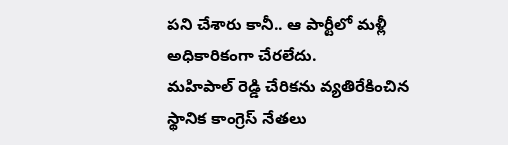పని చేశారు కానీ.. ఆ పార్టీలో మళ్లీ అధికారికంగా చేరలేదు.
మహిపాల్ రెడ్డి చేరికను వ్యతిరేకించిన స్థానిక కాంగ్రెస్ నేతలు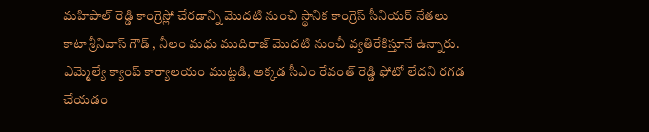మహిపాల్ రెడ్డి కాంగ్రెస్లో చేరడాన్ని మొదటి నుంచి స్థానిక కాంగ్రెస్ సీనియర్ నేతలు కాటా శ్రీనివాస్ గౌడ్ , నీలం మధు ముదిరాజ్ మొదటి నుంచీ వ్యతిరేకిస్తూనే ఉన్నారు. ఎమ్మెల్యే క్యాంప్ కార్యాలయం ముట్టడి, అక్కడ సీఎం రేవంత్ రెడ్డి ఫోటో లేదని రగడ చేయడం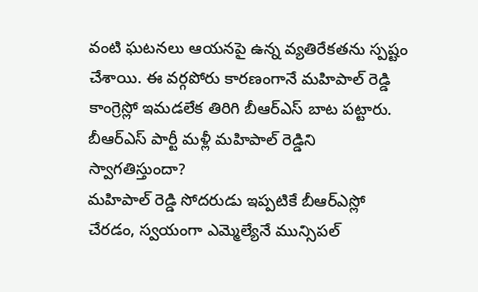వంటి ఘటనలు ఆయనపై ఉన్న వ్యతిరేకతను స్పష్టం చేశాయి. ఈ వర్గపోరు కారణంగానే మహిపాల్ రెడ్డి కాంగ్రెస్లో ఇమడలేక తిరిగి బీఆర్ఎస్ బాట పట్టారు.
బీఆర్ఎస్ పార్టీ మళ్లీ మహిపాల్ రెడ్డిని స్వాగతిస్తుందా?
మహిపాల్ రెడ్డి సోదరుడు ఇప్పటికే బీఆర్ఎస్లో చేరడం, స్వయంగా ఎమ్మెల్యేనే మున్సిపల్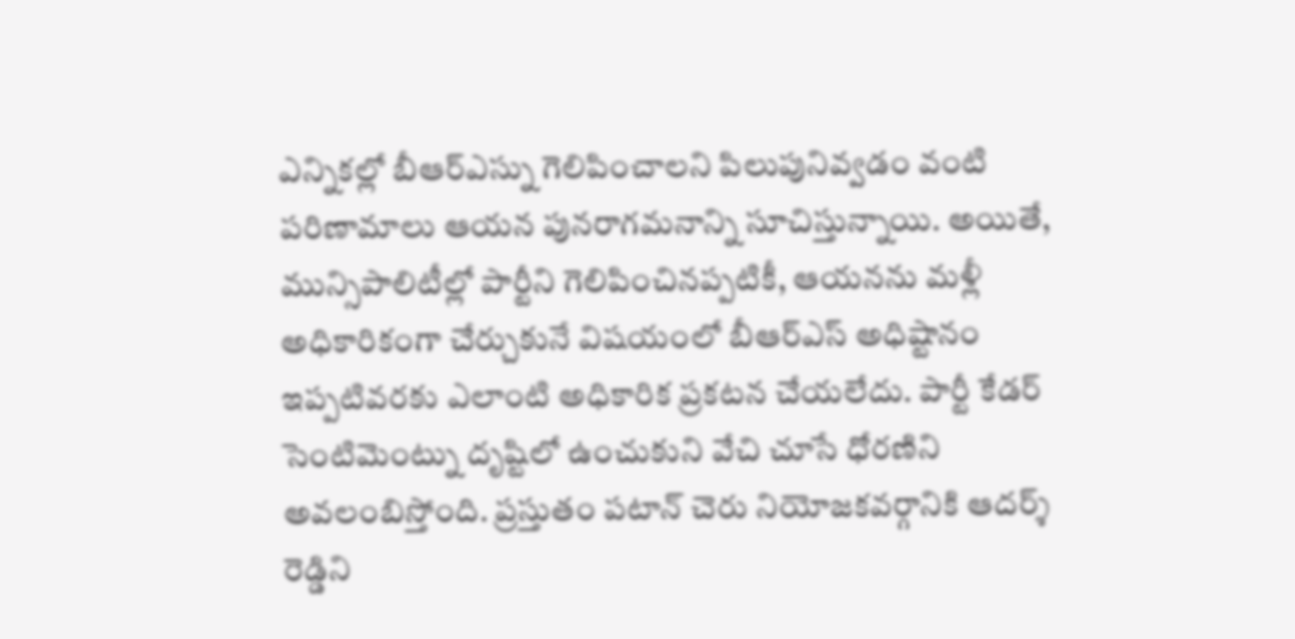ఎన్నికల్లో బీఆర్ఎస్ను గెలిపించాలని పిలుపునివ్వడం వంటి పరిణామాలు ఆయన పునరాగమనాన్ని సూచిస్తున్నాయి. అయితే, మున్సిపాలిటీల్లో పార్టీని గెలిపించినప్పటికీ, ఆయనను మళ్లీ అధికారికంగా చేర్చుకునే విషయంలో బీఆర్ఎస్ అధిష్టానం ఇప్పటివరకు ఎలాంటి అధికారిక ప్రకటన చేయలేదు. పార్టీ కేడర్ సెంటిమెంట్ను దృష్టిలో ఉంచుకుని వేచి చూసే ధోరణిని అవలంబిస్తోంది. ప్రస్తుతం పటాన్ చెరు నియోజకవర్గానికి ఆదర్శ్ రెడ్డిని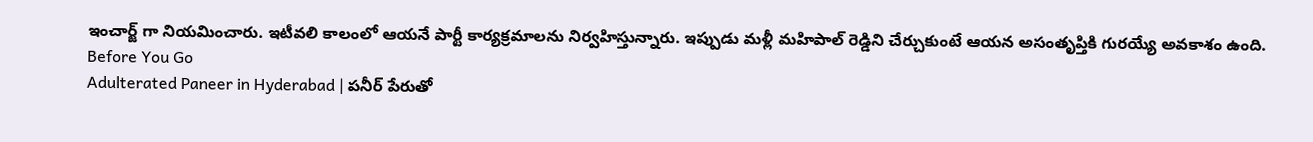ఇంచార్జ్ గా నియమించారు. ఇటీవలి కాలంలో ఆయనే పార్టీ కార్యక్రమాలను నిర్వహిస్తున్నారు. ఇప్పుడు మళ్లీ మహిపాల్ రెడ్డిని చేర్చుకుంటే ఆయన అసంతృప్తికి గురయ్యే అవకాశం ఉంది.
Before You Go
Adulterated Paneer in Hyderabad | పనీర్ పేరుతో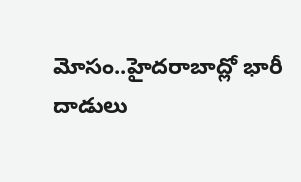మోసం..హైదరాబాద్లో భారీ దాడులు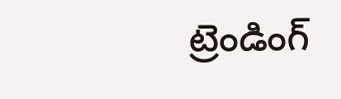ట్రెండింగ్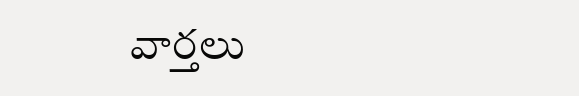వార్తలు